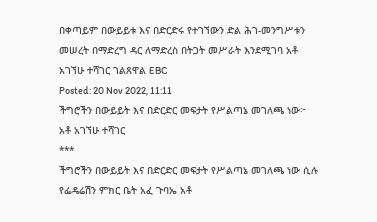በቀጣይም በውይይቱ እና በድርድሩ የተገኘውን ድል ሕገ-መንግሥቱን መሠረት በማድረግ ዳር ለማድረስ በትጋት መሥራት እንደሚገባ አቶ አገኘሁ ተሻገር ገልጸዋል EBC
Posted: 20 Nov 2022, 11:11
ችግሮችን በውይይት እና በድርድር መፍታት የሥልጣኔ መገለጫ ነው፦ አቶ አገኘሁ ተሻገር
***
ችግሮችን በውይይት እና በድርድር መፍታት የሥልጣኔ መገለጫ ነው ሲሉ የፌዴሬሽን ምክር ቤት አፈ ጉባኤ አቶ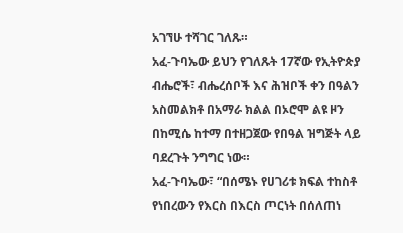አገኘሁ ተሻገር ገለጹ።
አፈ-ጉባኤው ይህን የገለጹት 17ኛው የኢትዮጵያ ብሔሮች፣ ብሔረሰቦች እና ሕዝቦች ቀን በዓልን አስመልክቶ በአማራ ክልል በኦሮሞ ልዩ ዞን በከሚሴ ከተማ በተዘጋጀው የበዓል ዝግጅት ላይ ባደረጉት ንግግር ነው።
አፈ-ጉባኤው፣ “በሰሜኑ የሀገሪቱ ክፍል ተከስቶ የነበረውን የእርስ በእርስ ጦርነት በሰለጠነ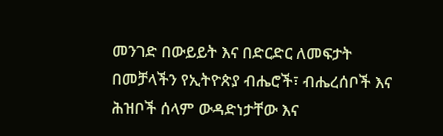መንገድ በውይይት እና በድርድር ለመፍታት በመቻላችን የኢትዮጵያ ብሔሮች፣ ብሔረሰቦች እና ሕዝቦች ሰላም ውዳድነታቸው እና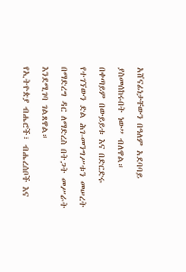አሸናፊነታቸውን በዓለም አደባባይ ያስመሰከሩበት ነው” ብለዋል።
በቀጣይም በውይይቱ እና በድርድሩ የተገኘውን ድል ሕገ-መንግሥቱን መሠረት በማድረግ ዳር ለማድረስ በትጋት መሥራት እንደሚገባ ገልጸዋል።
የኢትዮጵያ ብሔሮች፣ ብሔረሰቦች እና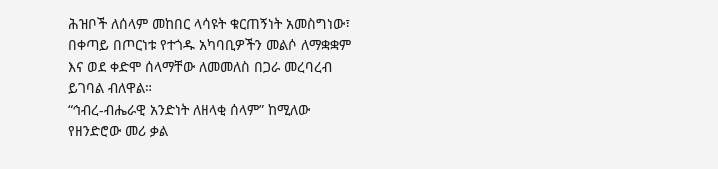ሕዝቦች ለሰላም መከበር ላሳዩት ቁርጠኝነት አመስግነው፣ በቀጣይ በጦርነቱ የተጎዱ አካባቢዎችን መልሶ ለማቋቋም እና ወደ ቀድሞ ሰላማቸው ለመመለስ በጋራ መረባረብ ይገባል ብለዋል።
“ኅብረ-ብሔራዊ አንድነት ለዘላቂ ሰላም” ከሚለው የዘንድሮው መሪ ቃል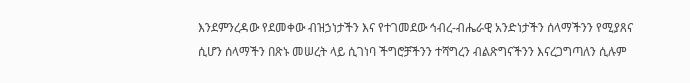እንደምንረዳው የደመቀው ብዝኃነታችን እና የተገመደው ኅብረ-ብሔራዊ አንድነታችን ሰላማችንን የሚያጸና ሲሆን ሰላማችን በጽኑ መሠረት ላይ ሲገነባ ችግሮቻችንን ተሻግረን ብልጽግናችንን እናረጋግጣለን ሲሉም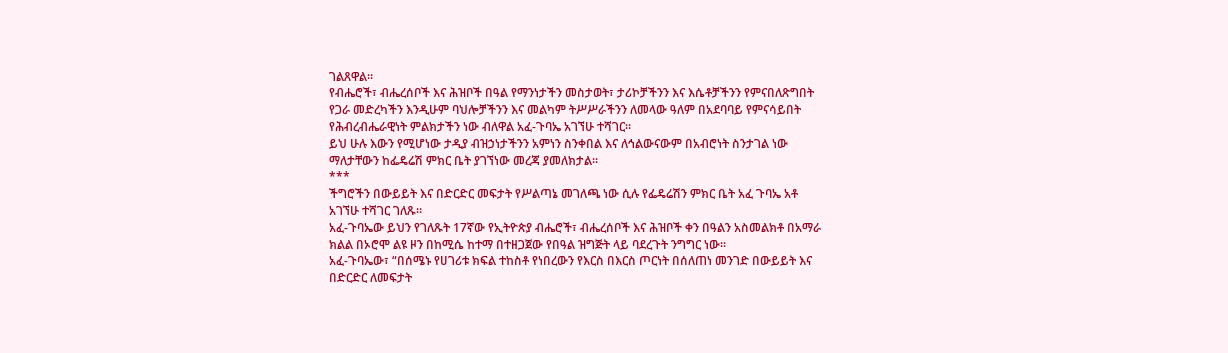ገልጸዋል።
የብሔሮች፣ ብሔረሰቦች እና ሕዝቦች በዓል የማንነታችን መስታወት፣ ታሪኮቻችንን እና እሴቶቻችንን የምናበለጽግበት የጋራ መድረካችን እንዲሁም ባህሎቻችንን እና መልካም ትሥሥራችንን ለመላው ዓለም በአደባባይ የምናሳይበት የሕብረብሔራዊነት ምልክታችን ነው ብለዋል አፈ-ጉባኤ አገኘሁ ተሻገር።
ይህ ሁሉ እውን የሚሆነው ታዲያ ብዝኃነታችንን አምነን ስንቀበል እና ለኅልውናውም በአብሮነት ስንታገል ነው ማለታቸውን ከፌዴሬሽ ምክር ቤት ያገኘነው መረጃ ያመለክታል።
***
ችግሮችን በውይይት እና በድርድር መፍታት የሥልጣኔ መገለጫ ነው ሲሉ የፌዴሬሽን ምክር ቤት አፈ ጉባኤ አቶ አገኘሁ ተሻገር ገለጹ።
አፈ-ጉባኤው ይህን የገለጹት 17ኛው የኢትዮጵያ ብሔሮች፣ ብሔረሰቦች እና ሕዝቦች ቀን በዓልን አስመልክቶ በአማራ ክልል በኦሮሞ ልዩ ዞን በከሚሴ ከተማ በተዘጋጀው የበዓል ዝግጅት ላይ ባደረጉት ንግግር ነው።
አፈ-ጉባኤው፣ “በሰሜኑ የሀገሪቱ ክፍል ተከስቶ የነበረውን የእርስ በእርስ ጦርነት በሰለጠነ መንገድ በውይይት እና በድርድር ለመፍታት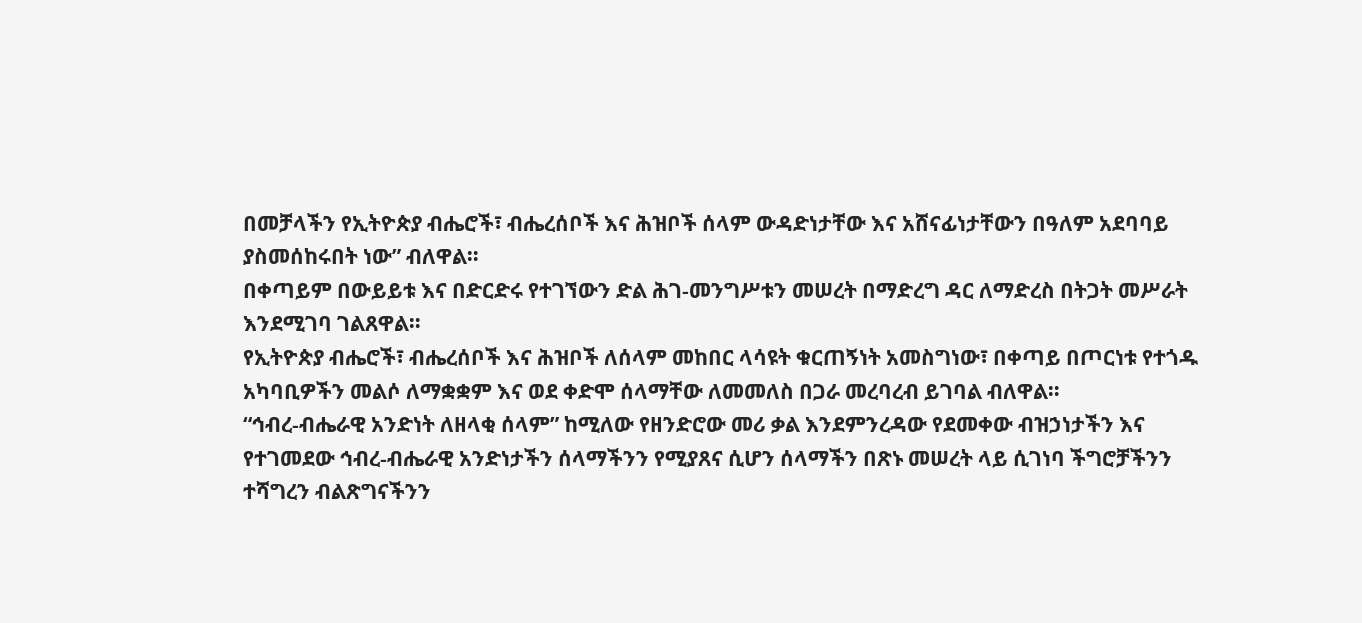በመቻላችን የኢትዮጵያ ብሔሮች፣ ብሔረሰቦች እና ሕዝቦች ሰላም ውዳድነታቸው እና አሸናፊነታቸውን በዓለም አደባባይ ያስመሰከሩበት ነው” ብለዋል።
በቀጣይም በውይይቱ እና በድርድሩ የተገኘውን ድል ሕገ-መንግሥቱን መሠረት በማድረግ ዳር ለማድረስ በትጋት መሥራት እንደሚገባ ገልጸዋል።
የኢትዮጵያ ብሔሮች፣ ብሔረሰቦች እና ሕዝቦች ለሰላም መከበር ላሳዩት ቁርጠኝነት አመስግነው፣ በቀጣይ በጦርነቱ የተጎዱ አካባቢዎችን መልሶ ለማቋቋም እና ወደ ቀድሞ ሰላማቸው ለመመለስ በጋራ መረባረብ ይገባል ብለዋል።
“ኅብረ-ብሔራዊ አንድነት ለዘላቂ ሰላም” ከሚለው የዘንድሮው መሪ ቃል እንደምንረዳው የደመቀው ብዝኃነታችን እና የተገመደው ኅብረ-ብሔራዊ አንድነታችን ሰላማችንን የሚያጸና ሲሆን ሰላማችን በጽኑ መሠረት ላይ ሲገነባ ችግሮቻችንን ተሻግረን ብልጽግናችንን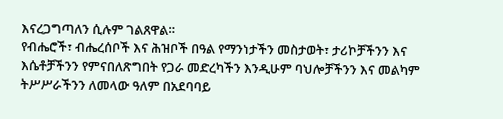እናረጋግጣለን ሲሉም ገልጸዋል።
የብሔሮች፣ ብሔረሰቦች እና ሕዝቦች በዓል የማንነታችን መስታወት፣ ታሪኮቻችንን እና እሴቶቻችንን የምናበለጽግበት የጋራ መድረካችን እንዲሁም ባህሎቻችንን እና መልካም ትሥሥራችንን ለመላው ዓለም በአደባባይ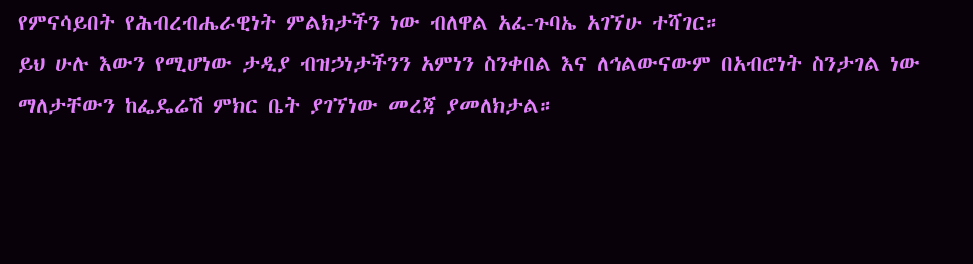የምናሳይበት የሕብረብሔራዊነት ምልክታችን ነው ብለዋል አፈ-ጉባኤ አገኘሁ ተሻገር።
ይህ ሁሉ እውን የሚሆነው ታዲያ ብዝኃነታችንን አምነን ስንቀበል እና ለኅልውናውም በአብሮነት ስንታገል ነው ማለታቸውን ከፌዴሬሽ ምክር ቤት ያገኘነው መረጃ ያመለክታል።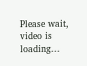Please wait, video is loading...